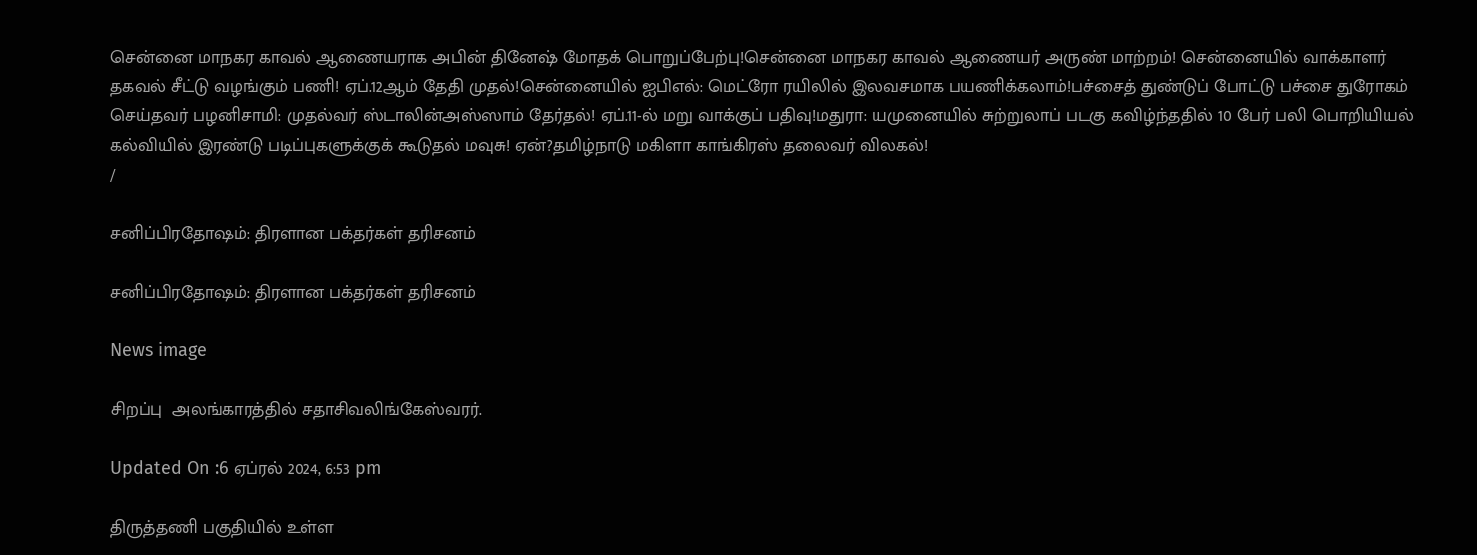சென்னை மாநகர காவல் ஆணையராக அபின் தினேஷ் மோதக் பொறுப்பேற்பு!சென்னை மாநகர காவல் ஆணையர் அருண் மாற்றம்! சென்னையில் வாக்காளர் தகவல் சீட்டு வழங்கும் பணி! ஏப்.12ஆம் தேதி முதல்!சென்னையில் ஐபிஎல்: மெட்ரோ ரயிலில் இலவசமாக பயணிக்கலாம்!பச்சைத் துண்டுப் போட்டு பச்சை துரோகம் செய்தவர் பழனிசாமி: முதல்வர் ஸ்டாலின்அஸ்ஸாம் தேர்தல்! ஏப்.11-ல் மறு வாக்குப் பதிவு!மதுரா: யமுனையில் சுற்றுலாப் படகு கவிழ்ந்ததில் 10 பேர் பலி பொறியியல் கல்வியில் இரண்டு படிப்புகளுக்குக் கூடுதல் மவுசு! ஏன்?தமிழ்நாடு மகிளா காங்கிரஸ் தலைவர் விலகல்!
/

சனிப்பிரதோஷம்: திரளான பக்தர்கள் தரிசனம்

சனிப்பிரதோஷம்: திரளான பக்தர்கள் தரிசனம்

News image

சிறப்பு  அலங்காரத்தில் சதாசிவலிங்கேஸ்வரர்.

Updated On :6 ஏப்ரல் 2024, 6:53 pm

திருத்தணி பகுதியில் உள்ள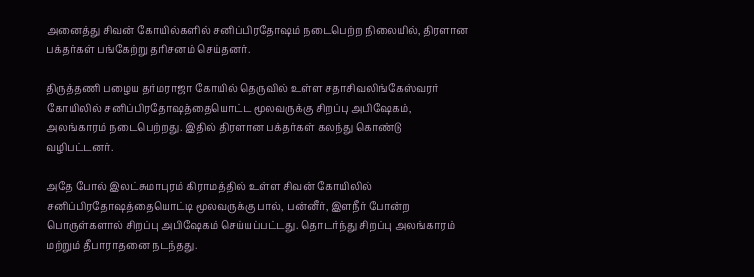அனைத்து சிவன் கோயில்களில் சனிப்பிரதோஷம் நடைபெற்ற நிலையில், திரளான பக்தர்கள் பங்கேற்று தரிசனம் செய்தனர்.

திருத்தணி பழைய தர்மராஜா கோயில் தெருவில் உள்ள சதாசிவலிங்கேஸ்வரர் கோயிலில் சனிப்பிரதோஷத்தையொட்ட மூலவருக்கு சிறப்பு அபிஷேகம், அலங்காரம் நடைபெற்றது. இதில் திரளான பக்தர்கள் கலந்து கொண்டு வழிபட்டனர்.

அதே போல் இலட்சுமாபுரம் கிராமத்தில் உள்ள சிவன் கோயிலில் சனிப்பிரதோஷத்தையொட்டி மூலவருக்கு பால், பன்னீர், இளநீர் போன்ற பொருள்களால் சிறப்பு அபிஷேகம் செய்யப்பட்டது. தொடர்ந்து சிறப்பு அலங்காரம் மற்றும் தீபாராதனை நடந்தது.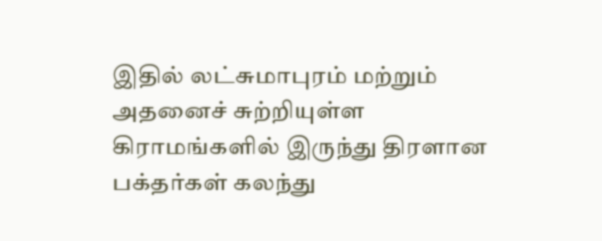இதில் லட்சுமாபுரம் மற்றும் அதனைச் சுற்றியுள்ள கிராமங்களில் இருந்து திரளான பக்தர்கள் கலந்து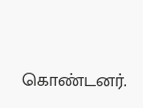கொண்டனர்.